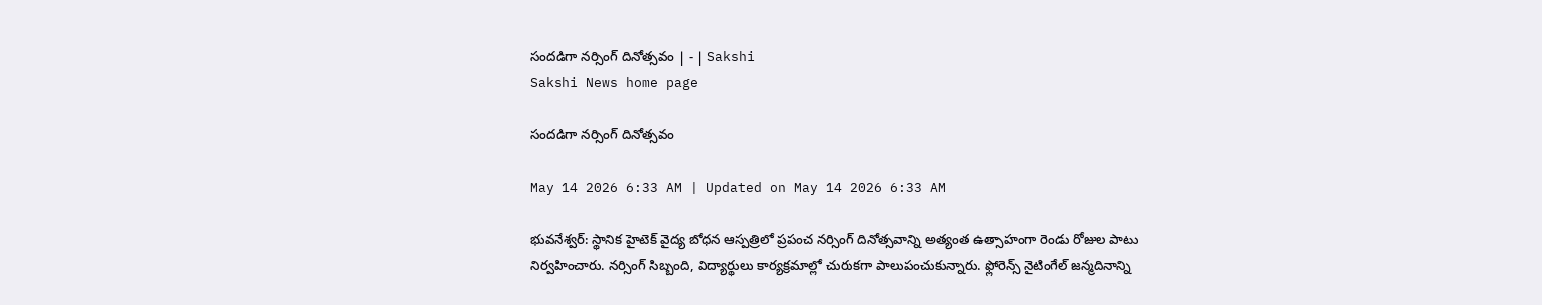సందడిగా నర్సింగ్‌ దినోత్సవం | - | Sakshi
Sakshi News home page

సందడిగా నర్సింగ్‌ దినోత్సవం

May 14 2026 6:33 AM | Updated on May 14 2026 6:33 AM

భువనేశ్వర్‌: స్థానిక హైటెక్‌ వైద్య బోధన ఆస్పత్రిలో ప్రపంచ నర్సింగ్‌ దినోత్సవాన్ని అత్యంత ఉత్సాహంగా రెండు రోజుల పాటు నిర్వహించారు. నర్సింగ్‌ సిబ్బంది, విద్యార్థులు కార్యక్రమాల్లో చురుకగా పాలుపంచుకున్నారు. ఫ్లోరెన్స్‌ నైటింగేల్‌ జన్మదినాన్ని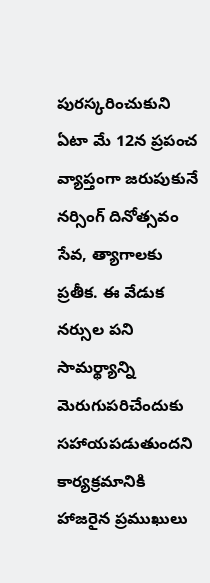పురస్కరించుకుని ఏటా మే 12న ప్రపంచ వ్యాప్తంగా జరుపుకునే నర్సింగ్‌ దినోత్సవం సేవ, త్యాగాలకు ప్రతీక. ఈ వేడుక నర్సుల పని సామర్థ్యాన్ని మెరుగుపరిచేందుకు సహాయపడుతుందని కార్యక్రమానికి హాజరైన ప్రముఖులు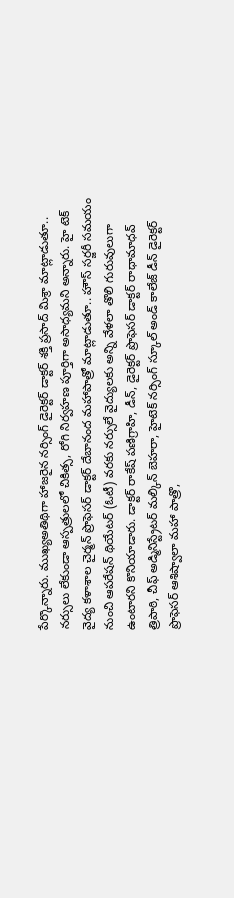పేర్కొన్నారు. ముఖ్యఅతిథిగా హాజరైన నర్సింగ్‌ డైరెక్టర్‌ డాక్టర్‌ శక్తి ప్రసాద్‌ మిశ్రా మాట్లాడుతూ.. నర్సులు లేకుండా ఆస్పత్రులలో చికిత్స, రోగి నిర్వహణ పూర్తిగా అసాధ్యమని అన్నారు. హై టెక్‌ వైద్య కళాశాల చైర్మన్‌ ప్రొఫెసర్‌ డాక్టర్‌ దేబానంద మహాపాత్రో మాట్లాడుతూ.. హౌస్‌ సర్జరీ సమయం నుంచి ఆపరేషన్‌ థియేటర్‌ (ఓటీ) వరకు నర్సులే వైద్యులకు అన్ని వేళలా తొలి గురువులుగా ఉంటారని కొనియాడారు. డాక్టర్‌ రాకేష్‌ పణిగ్రాహి, డీన్‌, డైరెక్టర్‌ ప్రొఫెసర్‌ డాక్టర్‌ రాధామాధవ్‌ త్రిపాఠి, చీఫ్‌ అడ్మినిస్ట్రేటర్‌ మల్కిన్‌ బెహరా, హైటెక్‌ నర్సింగ్‌ స్కూల్‌ అండ్‌ కాలేజ్‌ డీన్‌ డైరెక్టర్‌ ప్రొఫెసర్‌ ఆశిష్వాలా మహా పాత్రొ,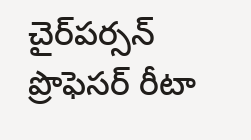చైర్‌పర్సన్‌ ప్రొఫెసర్‌ రీటా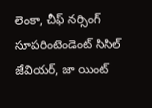లెంకా, చీఫ్‌ నర్సింగ్‌ సూపరింటెండెంట్‌ సిసిల్‌ జేవియర్‌, జా యింట్‌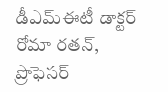డీఎమ్‌ఈటీ డాక్టర్‌ రోమా రతన్‌, ప్రొఫెసర్‌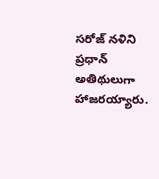సరోజ్‌ నళిని ప్రధాన్‌ అతిథులుగా హాజరయ్యారు.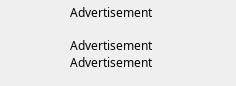Advertisement

Advertisement
Advertisement